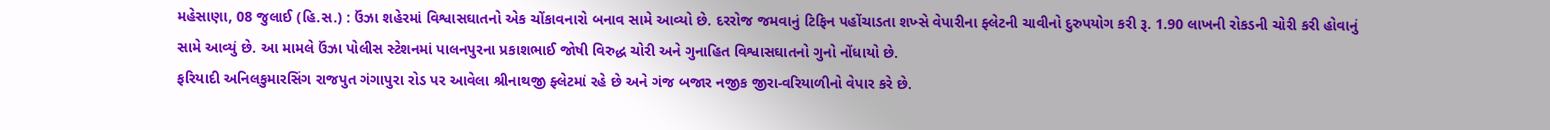મહેસાણા, 08 જુલાઈ (હિ.સ.) : ઉંઝા શહેરમાં વિશ્વાસઘાતનો એક ચોંકાવનારો બનાવ સામે આવ્યો છે. દરરોજ જમવાનું ટિફિન પહોંચાડતા શખ્સે વેપારીના ફ્લેટની ચાવીનો દુરુપયોગ કરી રૂ. 1.90 લાખની રોકડની ચોરી કરી હોવાનું સામે આવ્યું છે. આ મામલે ઉંઝા પોલીસ સ્ટેશનમાં પાલનપુરના પ્રકાશભાઈ જોષી વિરુદ્ધ ચોરી અને ગુનાહિત વિશ્વાસઘાતનો ગુનો નોંધાયો છે.
ફરિયાદી અનિલકુમારસિંગ રાજપુત ગંગાપુરા રોડ પર આવેલા શ્રીનાથજી ફ્લેટમાં રહે છે અને ગંજ બજાર નજીક જીરા-વરિયાળીનો વેપાર કરે છે.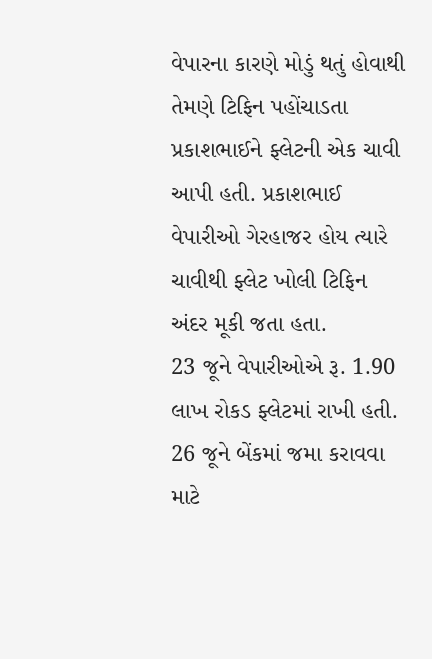વેપારના કારણે મોડું થતું હોવાથી તેમણે ટિફિન પહોંચાડતા પ્રકાશભાઈને ફ્લેટની એક ચાવી આપી હતી. પ્રકાશભાઈ વેપારીઓ ગેરહાજર હોય ત્યારે ચાવીથી ફ્લેટ ખોલી ટિફિન અંદર મૂકી જતા હતા.
23 જૂને વેપારીઓએ રૂ. 1.90 લાખ રોકડ ફ્લેટમાં રાખી હતી. 26 જૂને બેંકમાં જમા કરાવવા માટે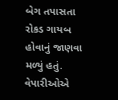બેગ તપાસતા રોકડ ગાયબ હોવાનું જાણવા મળ્યું હતું. વેપારીઓએ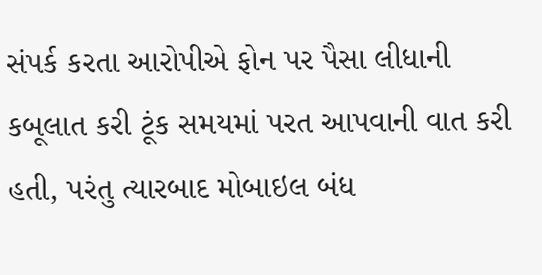સંપર્ક કરતા આરોપીએ ફોન પર પૈસા લીધાની કબૂલાત કરી ટૂંક સમયમાં પરત આપવાની વાત કરી હતી, પરંતુ ત્યારબાદ મોબાઇલ બંધ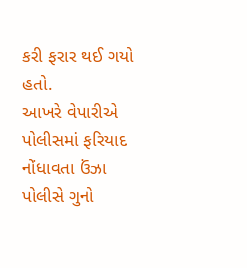કરી ફરાર થઈ ગયો હતો.
આખરે વેપારીએ પોલીસમાં ફરિયાદ નોંધાવતા ઉંઝા પોલીસે ગુનો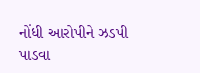નોંધી આરોપીને ઝડપી પાડવા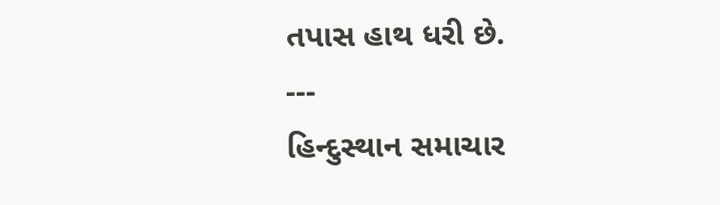તપાસ હાથ ધરી છે.
---
હિન્દુસ્થાન સમાચાર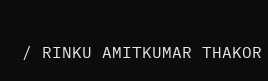/ RINKU AMITKUMAR THAKOR